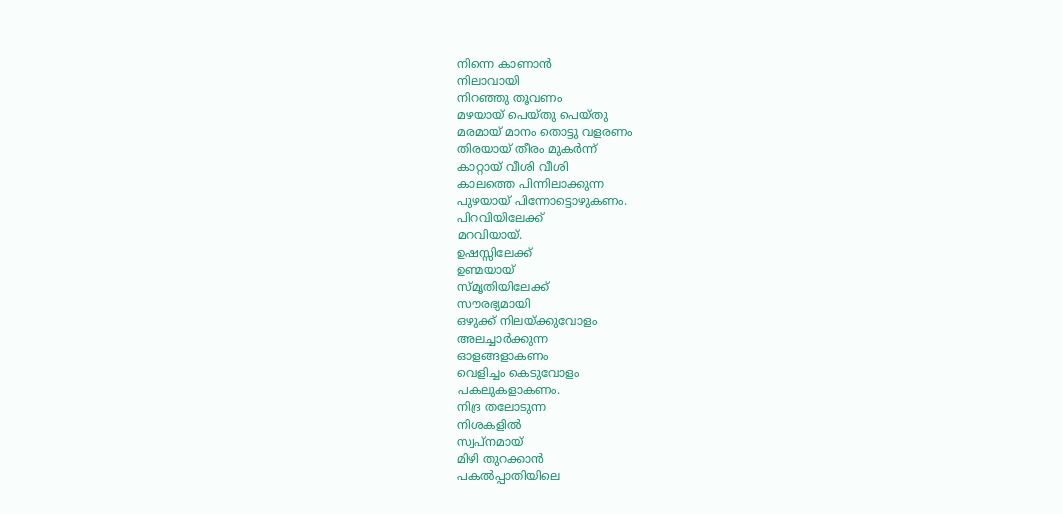നിന്നെ കാണാൻ
നിലാവായി
നിറഞ്ഞു തൂവണം
മഴയായ് പെയ്തു പെയ്തു
മരമായ് മാനം തൊട്ടു വളരണം
തിരയായ് തീരം മുകർന്ന്
കാറ്റായ് വീശി വീശി
കാലത്തെ പിന്നിലാക്കുന്ന
പുഴയായ് പിന്നോട്ടൊഴുകണം.
പിറവിയിലേക്ക്
മറവിയായ്.
ഉഷസ്സിലേക്ക്
ഉണ്മയായ്
സ്മൃതിയിലേക്ക്
സൗരഭ്യമായി
ഒഴുക്ക് നിലയ്ക്കുവോളം
അലച്ചാർക്കുന്ന
ഓളങ്ങളാകണം
വെളിച്ചം കെടുവോളം
പകലുകളാകണം.
നിദ്ര തലോടുന്ന
നിശകളിൽ
സ്വപ്നമായ്
മിഴി തുറക്കാൻ
പകൽപ്പാതിയിലെ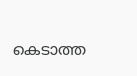കെടാത്ത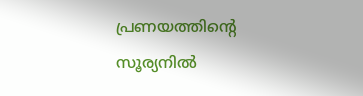പ്രണയത്തിന്റെ
സൂര്യനിൽ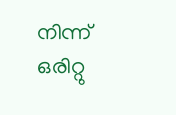നിന്ന്
ഒരിറ്റു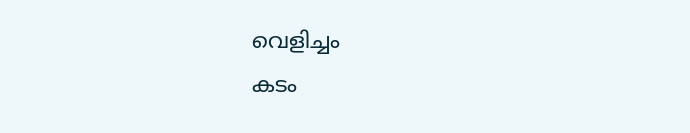വെളിച്ചം
കടം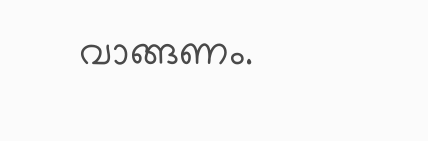വാങ്ങണം.